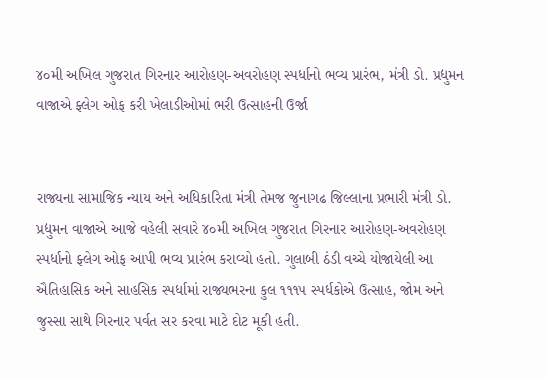૪૦મી અખિલ ગુજરાત ગિરનાર આરોહણ-અવરોહણ સ્પર્ધાનો ભવ્ય પ્રારંભ, મંત્રી ડો. પ્રદ્યુમન વાજાએ ફ્લેગ ઓફ કરી ખેલાડીઓમાં ભરી ઉત્સાહની ઉર્જા


રાજ્યના સામાજિક ન્યાય અને અધિકારિતા મંત્રી તેમજ જુનાગઢ જિલ્લાના પ્રભારી મંત્રી ડો. પ્રદ્યુમન વાજાએ આજે વહેલી સવારે ૪૦મી અખિલ ગુજરાત ગિરનાર આરોહણ-અવરોહણ સ્પર્ધાનો ફ્લેગ ઓફ આપી ભવ્ય પ્રારંભ કરાવ્યો હતો. ગુલાબી ઠંડી વચ્ચે યોજાયેલી આ ઐતિહાસિક અને સાહસિક સ્પર્ધામાં રાજ્યભરના કુલ ૧૧૧૫ સ્પર્ધકોએ ઉત્સાહ, જોમ અને જુસ્સા સાથે ગિરનાર પર્વત સર કરવા માટે દોટ મૂકી હતી.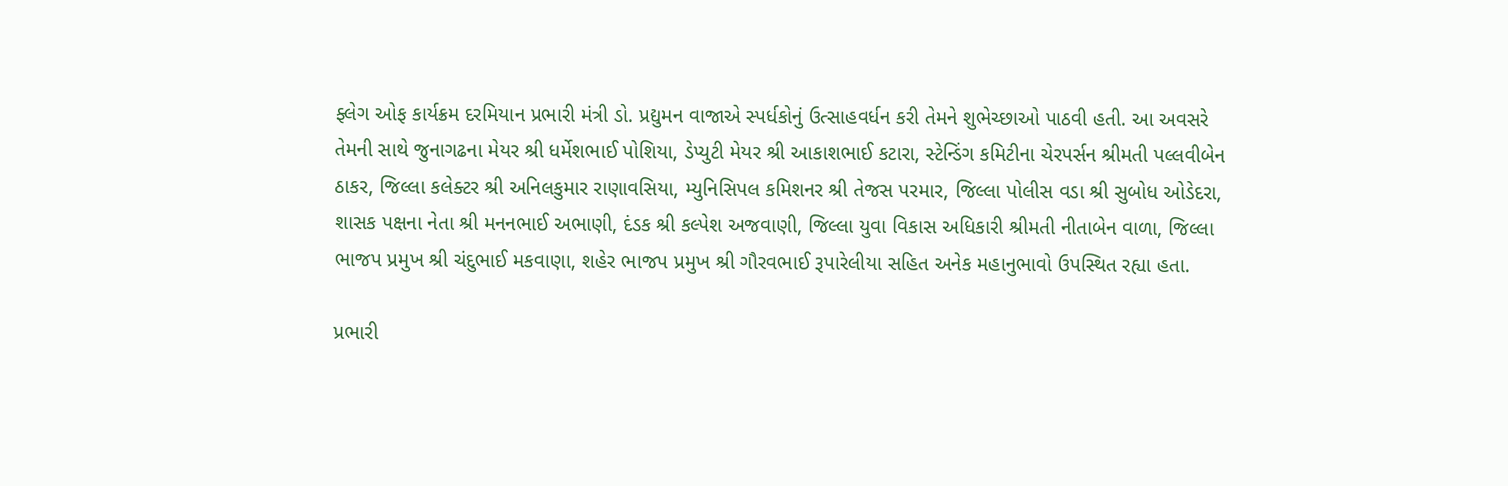ફ્લેગ ઓફ કાર્યક્રમ દરમિયાન પ્રભારી મંત્રી ડો. પ્રદ્યુમન વાજાએ સ્પર્ધકોનું ઉત્સાહવર્ધન કરી તેમને શુભેચ્છાઓ પાઠવી હતી. આ અવસરે તેમની સાથે જુનાગઢના મેયર શ્રી ધર્મેશભાઈ પોશિયા, ડેપ્યુટી મેયર શ્રી આકાશભાઈ કટારા, સ્ટેન્ડિંગ કમિટીના ચેરપર્સન શ્રીમતી પલ્લવીબેન ઠાકર, જિલ્લા કલેક્ટર શ્રી અનિલકુમાર રાણાવસિયા, મ્યુનિસિપલ કમિશનર શ્રી તેજસ પરમાર, જિલ્લા પોલીસ વડા શ્રી સુબોધ ઓડેદરા, શાસક પક્ષના નેતા શ્રી મનનભાઈ અભાણી, દંડક શ્રી કલ્પેશ અજવાણી, જિલ્લા યુવા વિકાસ અધિકારી શ્રીમતી નીતાબેન વાળા, જિલ્લા ભાજપ પ્રમુખ શ્રી ચંદુભાઈ મકવાણા, શહેર ભાજપ પ્રમુખ શ્રી ગૌરવભાઈ રૂપારેલીયા સહિત અનેક મહાનુભાવો ઉપસ્થિત રહ્યા હતા.

પ્રભારી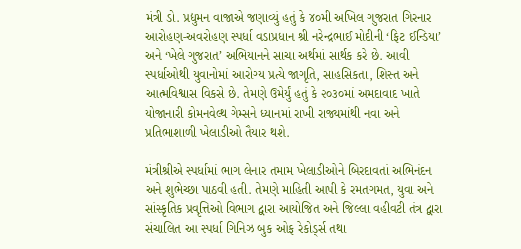મંત્રી ડો. પ્રદ્યુમન વાજાએ જણાવ્યું હતું કે ૪૦મી અખિલ ગુજરાત ગિરનાર આરોહણ-અવરોહણ સ્પર્ધા વડાપ્રધાન શ્રી નરેન્દ્રભાઈ મોદીની ‘ફિટ ઈન્ડિયા’ અને ‘ખેલે ગુજરાત’ અભિયાનને સાચા અર્થમાં સાર્થક કરે છે. આવી સ્પર્ધાઓથી યુવાનોમાં આરોગ્ય પ્રત્યે જાગૃતિ, સાહસિકતા, શિસ્ત અને આત્મવિશ્વાસ વિકસે છે. તેમણે ઉમેર્યું હતું કે ૨૦૩૦માં અમદાવાદ ખાતે યોજાનારી કોમનવેલ્થ ગેમ્સને ધ્યાનમાં રાખી રાજ્યમાંથી નવા અને પ્રતિભાશાળી ખેલાડીઓ તૈયાર થશે.

મંત્રીશ્રીએ સ્પર્ધામાં ભાગ લેનાર તમામ ખેલાડીઓને બિરદાવતાં અભિનંદન અને શુભેચ્છા પાઠવી હતી. તેમણે માહિતી આપી કે રમતગમત, યુવા અને સાંસ્કૃતિક પ્રવૃત્તિઓ વિભાગ દ્વારા આયોજિત અને જિલ્લા વહીવટી તંત્ર દ્વારા સંચાલિત આ સ્પર્ધા ગિનિઝ બુક ઓફ રેકોર્ડ્સ તથા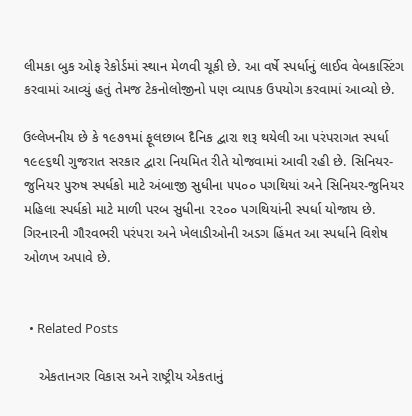લીમકા બુક ઓફ રેકોર્ડમાં સ્થાન મેળવી ચૂકી છે. આ વર્ષે સ્પર્ધાનું લાઈવ વેબકાસ્ટિંગ કરવામાં આવ્યું હતું તેમજ ટેકનોલોજીનો પણ વ્યાપક ઉપયોગ કરવામાં આવ્યો છે.

ઉલ્લેખનીય છે કે ૧૯૭૧માં ફૂલછાબ દૈનિક દ્વારા શરૂ થયેલી આ પરંપરાગત સ્પર્ધા ૧૯૯૬થી ગુજરાત સરકાર દ્વારા નિયમિત રીતે યોજવામાં આવી રહી છે. સિનિયર-જુનિયર પુરુષ સ્પર્ધકો માટે અંબાજી સુધીના ૫૫૦૦ પગથિયાં અને સિનિયર-જુનિયર મહિલા સ્પર્ધકો માટે માળી પરબ સુધીના ૨૨૦૦ પગથિયાંની સ્પર્ધા યોજાય છે. ગિરનારની ગૌરવભરી પરંપરા અને ખેલાડીઓની અડગ હિંમત આ સ્પર્ધાને વિશેષ ઓળખ અપાવે છે.


  • Related Posts

    એકતાનગર વિકાસ અને રાષ્ટ્રીય એકતાનું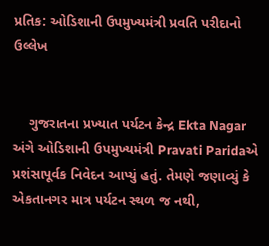પ્રતિક: ઓડિશાની ઉપમુખ્યમંત્રી પ્રવતિ પરીદાનો ઉલ્લેખ


    ગુજરાતના પ્રખ્યાત પર્યટન કેન્દ્ર Ekta Nagar અંગે ઓડિશાની ઉપમુખ્યમંત્રી Pravati Paridaએ પ્રશંસાપૂર્વક નિવેદન આપ્યું હતું. તેમણે જણાવ્યું કે એકતાનગર માત્ર પર્યટન સ્થળ જ નથી,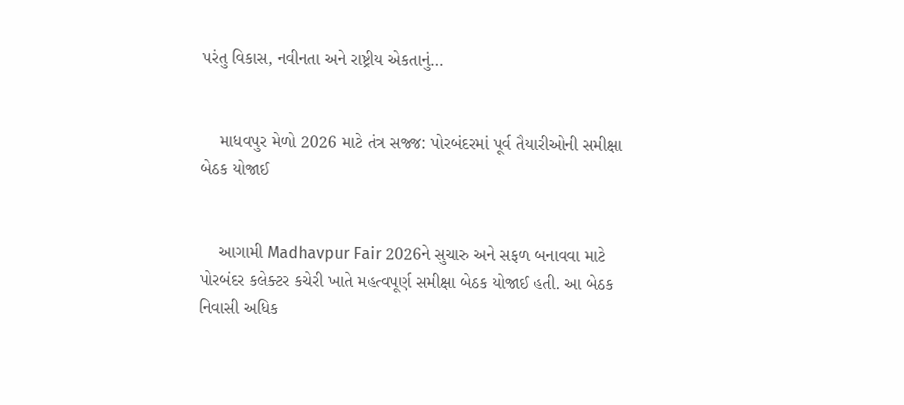પરંતુ વિકાસ, નવીનતા અને રાષ્ટ્રીય એકતાનું…


    માધવપુર મેળો 2026 માટે તંત્ર સજ્જ: પોરબંદરમાં પૂર્વ તૈયારીઓની સમીક્ષા બેઠક યોજાઈ


    આગામી Madhavpur Fair 2026ને સુચારુ અને સફળ બનાવવા માટે પોરબંદર કલેક્ટર કચેરી ખાતે મહત્વપૂર્ણ સમીક્ષા બેઠક યોજાઈ હતી. આ બેઠક નિવાસી અધિક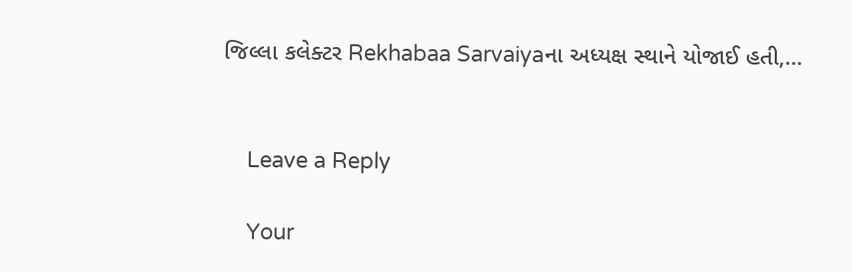જિલ્લા કલેક્ટર Rekhabaa Sarvaiyaના અધ્યક્ષ સ્થાને યોજાઈ હતી,…


    Leave a Reply

    Your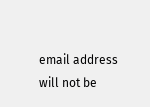email address will not be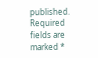published. Required fields are marked *